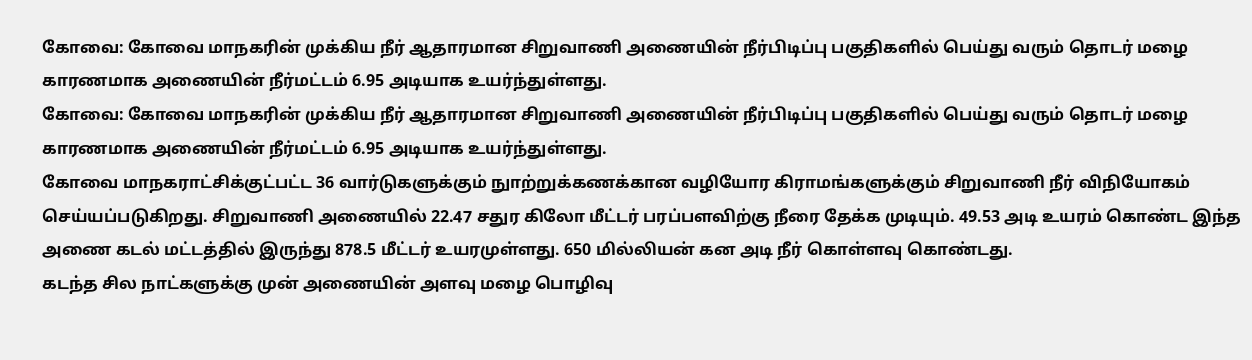கோவை: கோவை மாநகரின் முக்கிய நீர் ஆதாரமான சிறுவாணி அணையின் நீர்பிடிப்பு பகுதிகளில் பெய்து வரும் தொடர் மழை காரணமாக அணையின் நீர்மட்டம் 6.95 அடியாக உயர்ந்துள்ளது.
கோவை: கோவை மாநகரின் முக்கிய நீர் ஆதாரமான சிறுவாணி அணையின் நீர்பிடிப்பு பகுதிகளில் பெய்து வரும் தொடர் மழை காரணமாக அணையின் நீர்மட்டம் 6.95 அடியாக உயர்ந்துள்ளது.
கோவை மாநகராட்சிக்குட்பட்ட 36 வார்டுகளுக்கும் நுாற்றுக்கணக்கான வழியோர கிராமங்களுக்கும் சிறுவாணி நீர் விநியோகம் செய்யப்படுகிறது. சிறுவாணி அணையில் 22.47 சதுர கிலோ மீட்டர் பரப்பளவிற்கு நீரை தேக்க முடியும். 49.53 அடி உயரம் கொண்ட இந்த அணை கடல் மட்டத்தில் இருந்து 878.5 மீட்டர் உயரமுள்ளது. 650 மில்லியன் கன அடி நீர் கொள்ளவு கொண்டது.
கடந்த சில நாட்களுக்கு முன் அணையின் அளவு மழை பொழிவு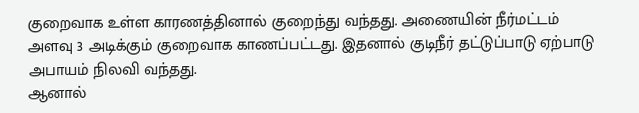குறைவாக உள்ள காரணத்தினால் குறைந்து வந்தது. அணையின் நீர்மட்டம் அளவு 3 அடிக்கும் குறைவாக காணப்பட்டது. இதனால் குடிநீர் தட்டுப்பாடு ஏற்பாடு அபாயம் நிலவி வந்தது.
ஆனால்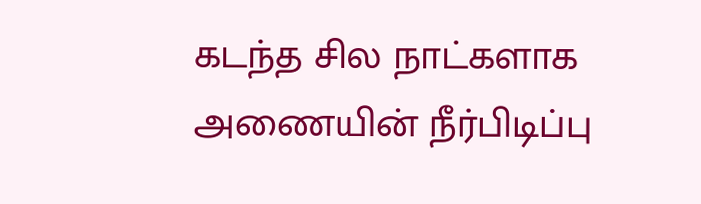கடந்த சில நாட்களாக அணையின் நீர்பிடிப்பு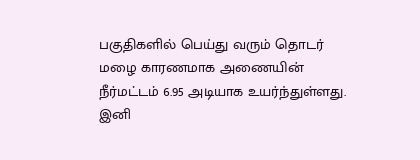பகுதிகளில் பெய்து வரும் தொடர் மழை காரணமாக அணையின் நீர்மட்டம் 6.95 அடியாக உயர்ந்துள்ளது.
இனி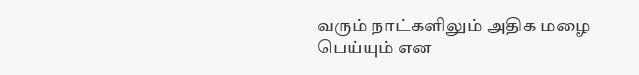வரும் நாட்களிலும் அதிக மழை பெய்யும் என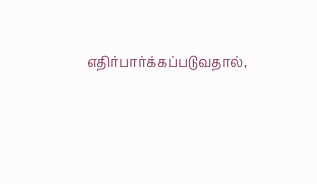எதிர்பார்க்கப்படுவதால்,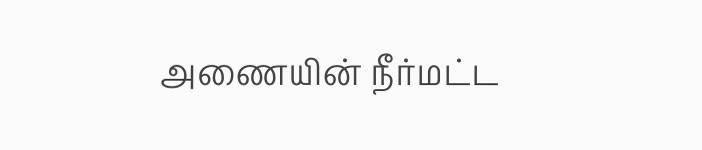அணையின் நீர்மட்ட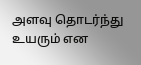அளவு தொடர்ந்து உயரும் என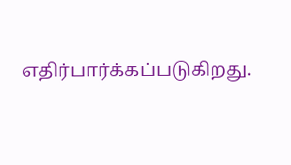எதிர்பார்க்கப்படுகிறது.